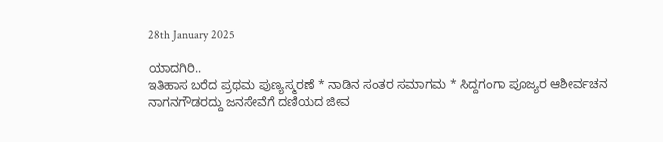28th January 2025

ಯಾದಗಿರಿ..
ಇತಿಹಾಸ ಬರೆದ ಪ್ರಥಮ ಪುಣ್ಯಸ್ಮರಣೆ * ನಾಡಿನ ಸಂತರ ಸಮಾಗಮ * ಸಿದ್ದಗಂಗಾ ಪೂಜ್ಯರ ಆಶೀರ್ವಚನ
ನಾಗನಗೌಡರದ್ದು ಜನಸೇವೆಗೆ ದಣಿಯದ ಜೀವ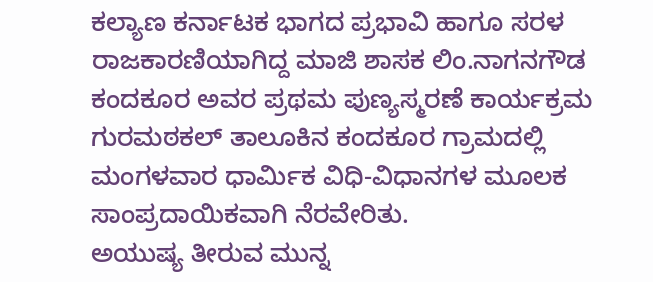ಕಲ್ಯಾಣ ಕರ್ನಾಟಕ ಭಾಗದ ಪ್ರಭಾವಿ ಹಾಗೂ ಸರಳ ರಾಜಕಾರಣಿಯಾಗಿದ್ದ ಮಾಜಿ ಶಾಸಕ ಲಿಂ.ನಾಗನಗೌಡ ಕಂದಕೂರ ಅವರ ಪ್ರಥಮ ಪುಣ್ಯಸ್ಮರಣೆ ಕಾರ್ಯಕ್ರಮ ಗುರಮಠಕಲ್ ತಾಲೂಕಿನ ಕಂದಕೂರ ಗ್ರಾಮದಲ್ಲಿ ಮಂಗಳವಾರ ಧಾರ್ಮಿಕ ವಿಧಿ-ವಿಧಾನಗಳ ಮೂಲಕ ಸಾಂಪ್ರದಾಯಿಕವಾಗಿ ನೆರವೇರಿತು.
ಅಯುಷ್ಯ ತೀರುವ ಮುನ್ನ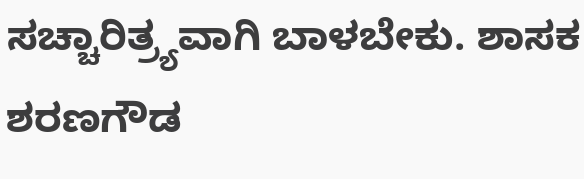ಸಚ್ಚಾರಿತ್ರ್ಯವಾಗಿ ಬಾಳಬೇಕು. ಶಾಸಕ ಶರಣಗೌಡ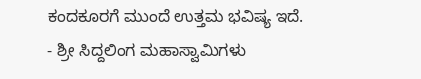ಕಂದಕೂರಗೆ ಮುಂದೆ ಉತ್ತಮ ಭವಿಷ್ಯ ಇದೆ.
- ಶ್ರೀ ಸಿದ್ದಲಿಂಗ ಮಹಾಸ್ವಾಮಿಗಳು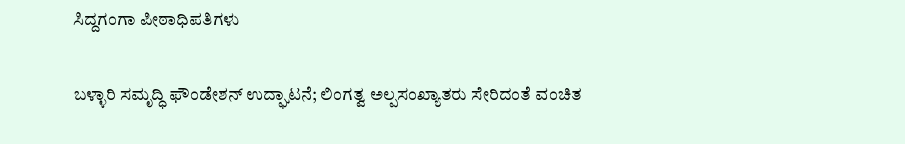ಸಿದ್ದಗಂಗಾ ಪೀಠಾಧಿಪತಿಗಳು

ಬಳ್ಳಾರಿ ಸಮೃದ್ಧಿ ಫೌಂಡೇಶನ್ ಉದ್ಘಾಟನೆ; ಲಿಂಗತ್ವ ಅಲ್ಪಸಂಖ್ಯಾತರು ಸೇರಿದಂತೆ ವಂಚಿತ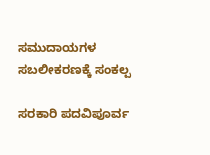ಸಮುದಾಯಗಳ ಸಬಲೀಕರಣಕ್ಕೆ ಸಂಕಲ್ಪ

ಸರಕಾರಿ ಪದವಿಪೂರ್ವ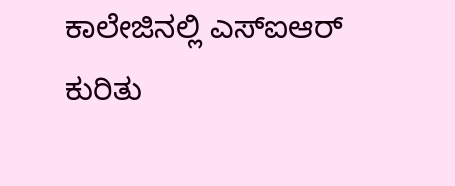ಕಾಲೇಜಿನಲ್ಲಿ ಎಸ್ಐಆರ್ ಕುರಿತು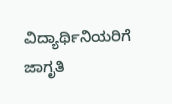ವಿದ್ಯಾರ್ಥಿನಿಯರಿಗೆ ಜಾಗೃತಿ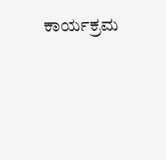ಕಾರ್ಯಕ್ರಮ